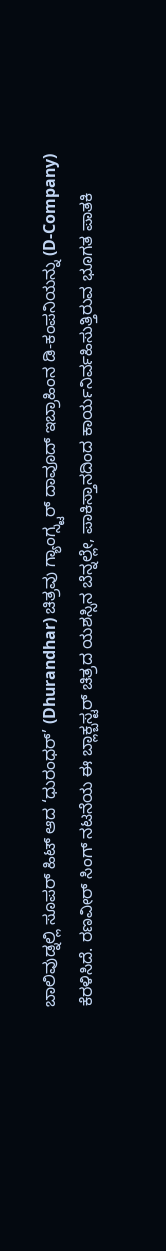ಬಾಲಿವುಡ್ನಲ್ಲಿ ಸೂಪರ್ ಹಿಟ್ ಆದ ‘ಧುರಂಧರ್’ (Dhurandhar) ಚಿತ್ರವು ಗ್ಯಾಂಗ್ಸ್ಟರ್ ದಾವೂದ್ ಇಬ್ರಾಹಿಂನ ಡಿ-ಕಂಪನಿಯನ್ನು (D-Company) ಕೆರಳಿಸಿದೆ. ರಣವೀರ್ ಸಿಂಗ್ ನಟನೆಯ ಈ ಬ್ಲಾಕ್ಬಸ್ಟರ್ ಚಿತ್ರದ ಯಶಸ್ಸಿನ ಬೆನ್ನಲ್ಲೇ, ಪಾಕಿಸ್ತಾನದಿಂದ ಕಾರ್ಯನಿರ್ವಹಿಸುತ್ತಿರುವ ಭೂಗತ ಪಾತಕಿ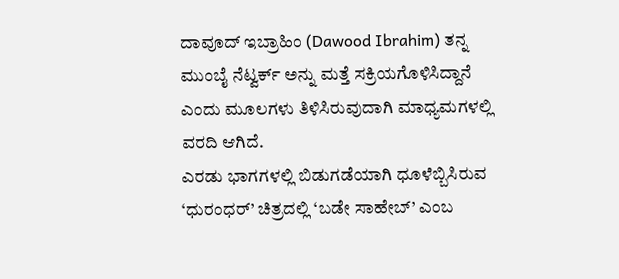ದಾವೂದ್ ಇಬ್ರಾಹಿಂ (Dawood Ibrahim) ತನ್ನ ಮುಂಬೈ ನೆಟ್ವರ್ಕ್ ಅನ್ನು ಮತ್ತೆ ಸಕ್ರಿಯಗೊಳಿಸಿದ್ದಾನೆ ಎಂದು ಮೂಲಗಳು ತಿಳಿಸಿರುವುದಾಗಿ ಮಾಧ್ಯಮಗಳಲ್ಲಿ ವರದಿ ಆಗಿದೆ.
ಎರಡು ಭಾಗಗಳಲ್ಲಿ ಬಿಡುಗಡೆಯಾಗಿ ಧೂಳೆಬ್ಬಿಸಿರುವ ‘ಧುರಂಧರ್’ ಚಿತ್ರದಲ್ಲಿ ‘ಬಡೇ ಸಾಹೇಬ್’ ಎಂಬ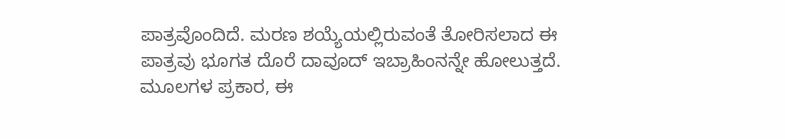ಪಾತ್ರವೊಂದಿದೆ. ಮರಣ ಶಯ್ಯೆಯಲ್ಲಿರುವಂತೆ ತೋರಿಸಲಾದ ಈ ಪಾತ್ರವು ಭೂಗತ ದೊರೆ ದಾವೂದ್ ಇಬ್ರಾಹಿಂನನ್ನೇ ಹೋಲುತ್ತದೆ. ಮೂಲಗಳ ಪ್ರಕಾರ, ಈ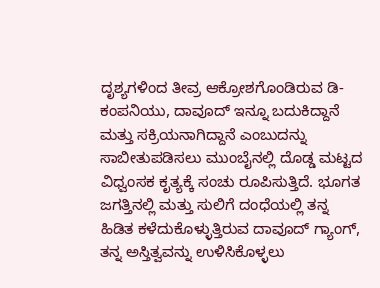ದೃಶ್ಯಗಳಿಂದ ತೀವ್ರ ಆಕ್ರೋಶಗೊಂಡಿರುವ ಡಿ-ಕಂಪನಿಯು, ದಾವೂದ್ ಇನ್ನೂ ಬದುಕಿದ್ದಾನೆ ಮತ್ತು ಸಕ್ರಿಯನಾಗಿದ್ದಾನೆ ಎಂಬುದನ್ನು ಸಾಬೀತುಪಡಿಸಲು ಮುಂಬೈನಲ್ಲಿ ದೊಡ್ಡ ಮಟ್ಟದ ವಿಧ್ವಂಸಕ ಕೃತ್ಯಕ್ಕೆ ಸಂಚು ರೂಪಿಸುತ್ತಿದೆ. ಭೂಗತ ಜಗತ್ತಿನಲ್ಲಿ ಮತ್ತು ಸುಲಿಗೆ ದಂಧೆಯಲ್ಲಿ ತನ್ನ ಹಿಡಿತ ಕಳೆದುಕೊಳ್ಳುತ್ತಿರುವ ದಾವೂದ್ ಗ್ಯಾಂಗ್, ತನ್ನ ಅಸ್ತಿತ್ವವನ್ನು ಉಳಿಸಿಕೊಳ್ಳಲು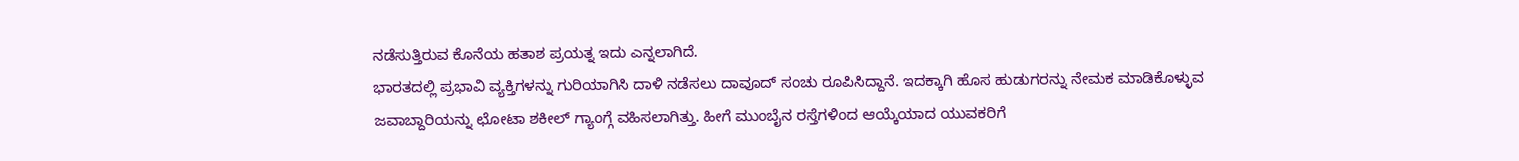ನಡೆಸುತ್ತಿರುವ ಕೊನೆಯ ಹತಾಶ ಪ್ರಯತ್ನ ಇದು ಎನ್ನಲಾಗಿದೆ.
ಭಾರತದಲ್ಲಿ ಪ್ರಭಾವಿ ವ್ಯಕ್ತಿಗಳನ್ನು ಗುರಿಯಾಗಿಸಿ ದಾಳಿ ನಡೆಸಲು ದಾವೂದ್ ಸಂಚು ರೂಪಿಸಿದ್ದಾನೆ. ಇದಕ್ಕಾಗಿ ಹೊಸ ಹುಡುಗರನ್ನು ನೇಮಕ ಮಾಡಿಕೊಳ್ಳುವ ಜವಾಬ್ದಾರಿಯನ್ನು ಛೋಟಾ ಶಕೀಲ್ ಗ್ಯಾಂಗ್ಗೆ ವಹಿಸಲಾಗಿತ್ತು. ಹೀಗೆ ಮುಂಬೈನ ರಸ್ತೆಗಳಿಂದ ಆಯ್ಕೆಯಾದ ಯುವಕರಿಗೆ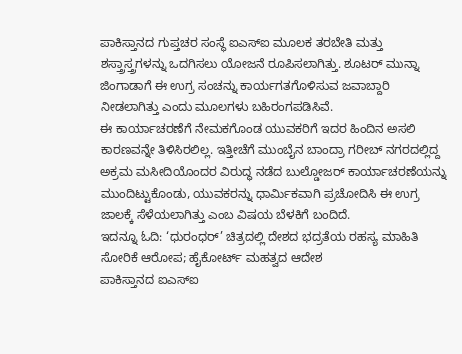ಪಾಕಿಸ್ತಾನದ ಗುಪ್ತಚರ ಸಂಸ್ಥೆ ಐಎಸ್ಐ ಮೂಲಕ ತರಬೇತಿ ಮತ್ತು ಶಸ್ತ್ರಾಸ್ತ್ರಗಳನ್ನು ಒದಗಿಸಲು ಯೋಜನೆ ರೂಪಿಸಲಾಗಿತ್ತು. ಶೂಟರ್ ಮುನ್ನಾ ಜಿಂಗಾಡಾಗೆ ಈ ಉಗ್ರ ಸಂಚನ್ನು ಕಾರ್ಯಗತಗೊಳಿಸುವ ಜವಾಬ್ದಾರಿ ನೀಡಲಾಗಿತ್ತು ಎಂದು ಮೂಲಗಳು ಬಹಿರಂಗಪಡಿಸಿವೆ.
ಈ ಕಾರ್ಯಾಚರಣೆಗೆ ನೇಮಕಗೊಂಡ ಯುವಕರಿಗೆ ಇದರ ಹಿಂದಿನ ಅಸಲಿ ಕಾರಣವನ್ನೇ ತಿಳಿಸಿರಲಿಲ್ಲ. ಇತ್ತೀಚೆಗೆ ಮುಂಬೈನ ಬಾಂದ್ರಾ ಗರೀಬ್ ನಗರದಲ್ಲಿದ್ದ ಅಕ್ರಮ ಮಸೀದಿಯೊಂದರ ವಿರುದ್ಧ ನಡೆದ ಬುಲ್ಡೋಜರ್ ಕಾರ್ಯಾಚರಣೆಯನ್ನು ಮುಂದಿಟ್ಟುಕೊಂಡು, ಯುವಕರನ್ನು ಧಾರ್ಮಿಕವಾಗಿ ಪ್ರಚೋದಿಸಿ ಈ ಉಗ್ರ ಜಾಲಕ್ಕೆ ಸೆಳೆಯಲಾಗಿತ್ತು ಎಂಬ ವಿಷಯ ಬೆಳಕಿಗೆ ಬಂದಿದೆ.
ಇದನ್ನೂ ಓದಿ: ‘ಧುರಂಧರ್’ ಚಿತ್ರದಲ್ಲಿ ದೇಶದ ಭದ್ರತೆಯ ರಹಸ್ಯ ಮಾಹಿತಿ ಸೋರಿಕೆ ಆರೋಪ; ಹೈಕೋರ್ಟ್ ಮಹತ್ವದ ಆದೇಶ
ಪಾಕಿಸ್ತಾನದ ಐಎಸ್ಐ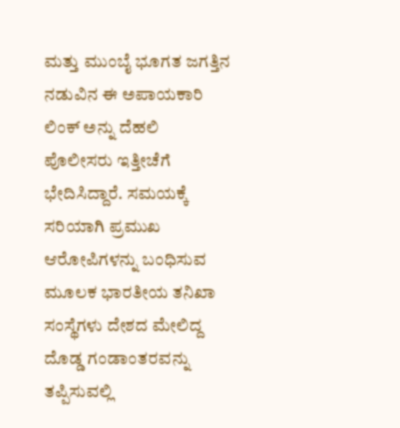ಮತ್ತು ಮುಂಬೈ ಭೂಗತ ಜಗತ್ತಿನ ನಡುವಿನ ಈ ಅಪಾಯಕಾರಿ ಲಿಂಕ್ ಅನ್ನು ದೆಹಲಿ ಪೊಲೀಸರು ಇತ್ತೀಚೆಗೆ ಭೇದಿಸಿದ್ದಾರೆ. ಸಮಯಕ್ಕೆ ಸರಿಯಾಗಿ ಪ್ರಮುಖ ಆರೋಪಿಗಳನ್ನು ಬಂಧಿಸುವ ಮೂಲಕ ಭಾರತೀಯ ತನಿಖಾ ಸಂಸ್ಥೆಗಳು ದೇಶದ ಮೇಲಿದ್ದ ದೊಡ್ಡ ಗಂಡಾಂತರವನ್ನು ತಪ್ಪಿಸುವಲ್ಲಿ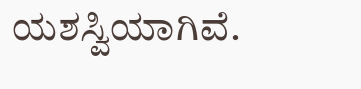ಯಶಸ್ವಿಯಾಗಿವೆ.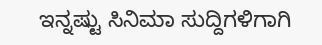ಇನ್ನಷ್ಟು ಸಿನಿಮಾ ಸುದ್ದಿಗಳಿಗಾಗಿ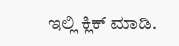ಇಲ್ಲಿ ಕ್ಲಿಕ್ ಮಾಡಿ.